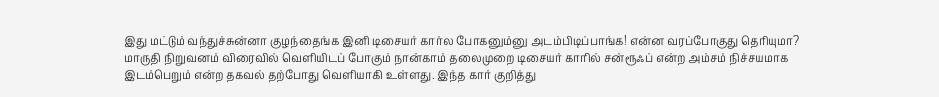இது மட்டும் வந்துச்சுன்னா குழந்தைங்க இனி டிசையர் கார்ல போகனும்னு அடம்பிடிப்பாங்க! என்ன வரப்போகுது தெரியுமா?
மாருதி நிறுவனம் விரைவில் வெளியிடப் போகும் நான்காம் தலைமுறை டிசையர் காரில் சன்ரூஃப் என்ற அம்சம் நிச்சயமாக இடம்பெறும் என்ற தகவல் தற்போது வெளியாகி உள்ளது. இந்த கார் குறித்து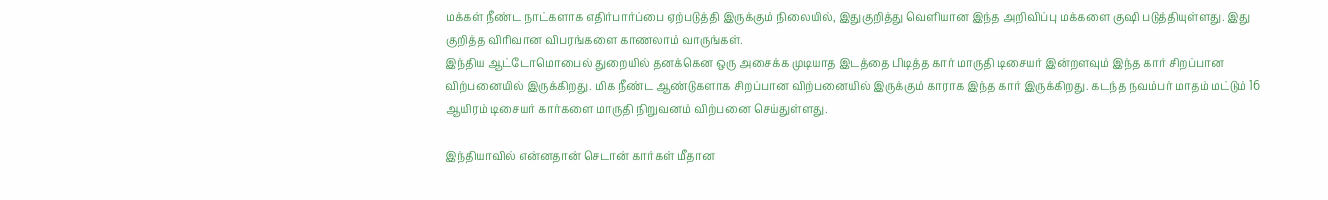மக்கள் நீண்ட நாட்களாக எதிர்பார்ப்பை ஏற்படுத்தி இருக்கும் நிலையில், இதுகுறித்து வெளியான இந்த அறிவிப்பு மக்களை குஷி படுத்தியுள்ளது. இது குறித்த விரிவான விபரங்களை காணலாம் வாருங்கள்.
இந்திய ஆட்டோமொபைல் துறையில் தனக்கென ஒரு அசைக்க முடியாத இடத்தை பிடித்த கார் மாருதி டிசையர் இன்றளவும் இந்த கார் சிறப்பான விற்பனையில் இருக்கிறது. மிக நீண்ட ஆண்டுகளாக சிறப்பான விற்பனையில் இருக்கும் காராக இந்த கார் இருக்கிறது. கடந்த நவம்பர் மாதம் மட்டும் 16 ஆயிரம் டிசையர் கார்களை மாருதி நிறுவனம் விற்பனை செய்துள்ளது.

இந்தியாவில் என்னதான் செடான் கார்கள் மீதான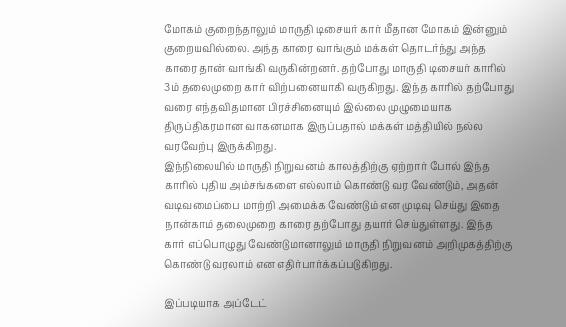மோகம் குறைந்தாலும் மாருதி டிசையர் கார் மீதான மோகம் இன்னும் குறையவில்லை. அந்த காரை வாங்கும் மக்கள் தொடர்ந்து அந்த காரை தான் வாங்கி வருகின்றனர். தற்போது மாருதி டிசையர் காரில் 3ம் தலைமுறை கார் விற்பனையாகி வருகிறது. இந்த காரில் தற்போது வரை எந்தவிதமான பிரச்சினையும் இல்லை முழுமையாக திருப்திகரமான வாகனமாக இருப்பதால் மக்கள் மத்தியில் நல்ல வரவேற்பு இருக்கிறது.
இந்நிலையில் மாருதி நிறுவனம் காலத்திற்கு ஏற்றார் போல் இந்த காரில் புதிய அம்சங்களை எல்லாம் கொண்டு வர வேண்டும், அதன் வடிவமைப்பை மாற்றி அமைக்க வேண்டும் என முடிவு செய்து இதை நான்காம் தலைமுறை காரை தற்போது தயார் செய்துள்ளது. இந்த கார் எப்பொழுது வேண்டுமானாலும் மாருதி நிறுவனம் அறிமுகத்திற்கு கொண்டு வரலாம் என எதிர்பார்க்கப்படுகிறது.

இப்படியாக அப்டேட்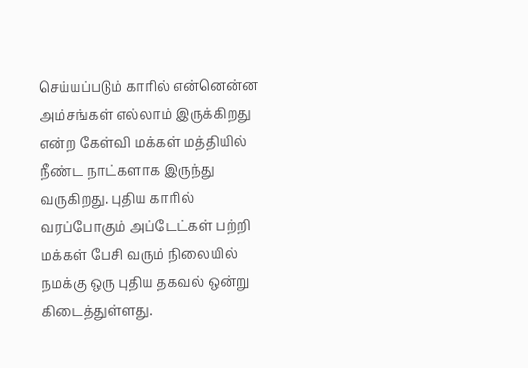செய்யப்படும் காரில் என்னென்ன அம்சங்கள் எல்லாம் இருக்கிறது என்ற கேள்வி மக்கள் மத்தியில் நீண்ட நாட்களாக இருந்து வருகிறது. புதிய காரில் வரப்போகும் அப்டேட்கள் பற்றி மக்கள் பேசி வரும் நிலையில் நமக்கு ஒரு புதிய தகவல் ஒன்று கிடைத்துள்ளது.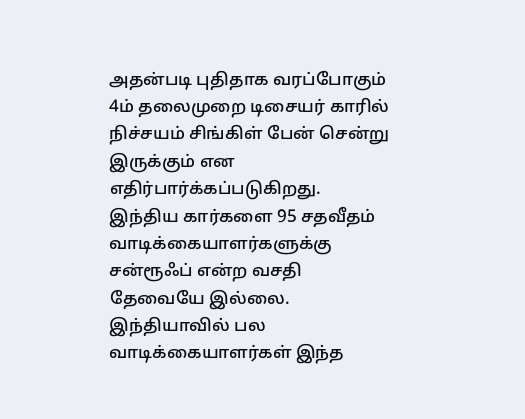அதன்படி புதிதாக வரப்போகும் 4ம் தலைமுறை டிசையர் காரில் நிச்சயம் சிங்கிள் பேன் சென்று இருக்கும் என எதிர்பார்க்கப்படுகிறது.
இந்திய கார்களை 95 சதவீதம் வாடிக்கையாளர்களுக்கு சன்ரூஃப் என்ற வசதி தேவையே இல்லை. இந்தியாவில் பல வாடிக்கையாளர்கள் இந்த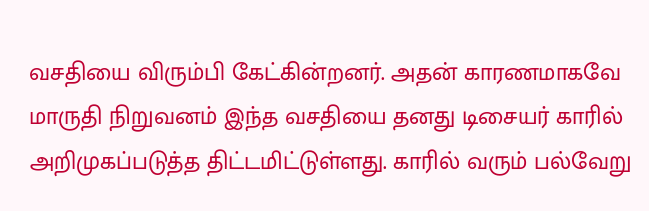வசதியை விரும்பி கேட்கின்றனர். அதன் காரணமாகவே மாருதி நிறுவனம் இந்த வசதியை தனது டிசையர் காரில் அறிமுகப்படுத்த திட்டமிட்டுள்ளது. காரில் வரும் பல்வேறு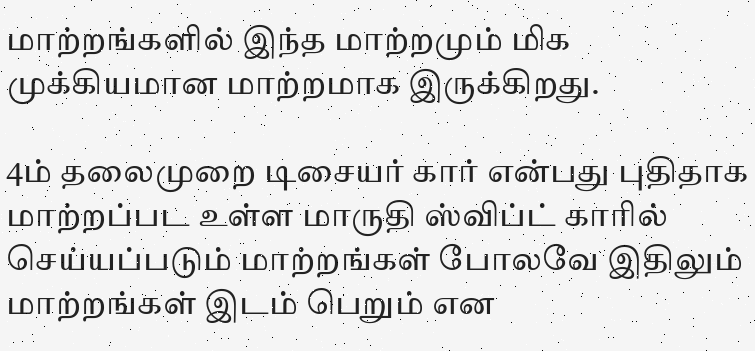மாற்றங்களில் இந்த மாற்றமும் மிக முக்கியமான மாற்றமாக இருக்கிறது.

4ம் தலைமுறை டிசையர் கார் என்பது புதிதாக மாற்றப்பட உள்ள மாருதி ஸ்விப்ட் காரில் செய்யப்படும் மாற்றங்கள் போலவே இதிலும் மாற்றங்கள் இடம் பெறும் என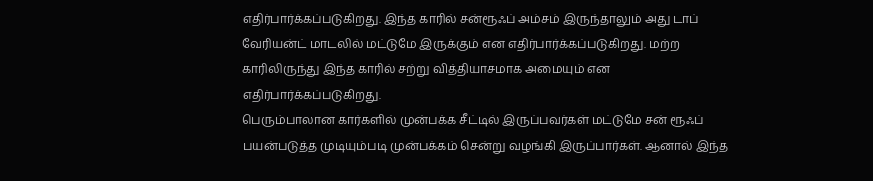எதிர்பார்க்கப்படுகிறது. இந்த காரில் சன்ரூஃப் அம்சம் இருந்தாலும் அது டாப் வேரியன்ட் மாடலில் மட்டுமே இருக்கும் என எதிர்பார்க்கப்படுகிறது. மற்ற காரிலிருந்து இந்த காரில் சற்று வித்தியாசமாக அமையும் என எதிர்பார்க்கப்படுகிறது.
பெரும்பாலான கார்களில் முன்பக்க சீட்டில் இருப்பவர்கள் மட்டுமே சன் ரூஃப் பயன்படுத்த முடியும்படி முன்பக்கம் சென்று வழங்கி இருப்பார்கள். ஆனால் இந்த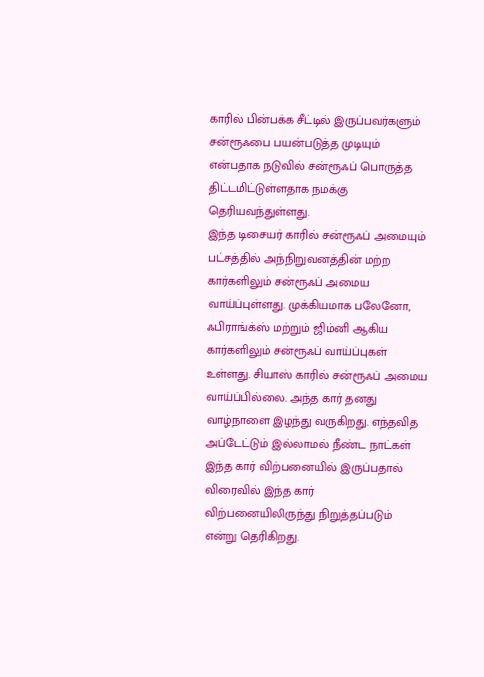காரில் பின்பக்க சீட்டில் இருப்பவர்களும் சன்ரூஃபை பயன்படுத்த முடியும் என்பதாக நடுவில் சன்ரூஃப் பொருத்த திட்டமிட்டுள்ளதாக நமக்கு தெரியவந்துள்ளது.
இந்த டிசையர் காரில் சன்ரூஃப் அமையும் பட்சத்தில் அந்நிறுவனத்தின் மற்ற கார்களிலும் சன்ரூஃப் அமைய வாய்ப்புள்ளது. முக்கியமாக பலேனோ, ஃபிராங்க்ஸ் மற்றும் ஜிம்னி ஆகிய கார்களிலும் சன்ரூஃப் வாய்ப்புகள் உள்ளது. சியாஸ் காரில் சன்ரூஃப் அமைய வாய்ப்பில்லை. அந்த கார் தனது வாழ்நாளை இழந்து வருகிறது. எந்தவித அப்டேட்டும் இல்லாமல் நீண்ட நாட்கள் இந்த கார் விற்பனையில் இருப்பதால் விரைவில் இந்த கார் விற்பனையிலிருந்து நிறுத்தப்படும் என்று தெரிகிறது.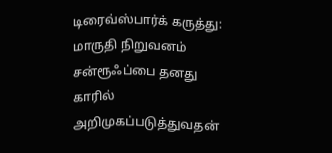டிரைவ்ஸ்பார்க் கருத்து: மாருதி நிறுவனம் சன்ரூஃப்பை தனது காரில் அறிமுகப்படுத்துவதன்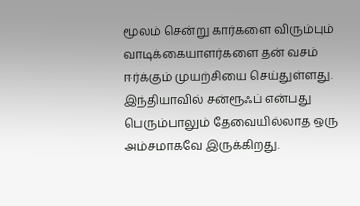மூலம் சென்று கார்களை விரும்பும் வாடிக்கையாளர்களை தன் வசம் ஈர்க்கும் முயற்சியை செய்துள்ளது. இந்தியாவில் சன்ரூஃப் என்பது பெரும்பாலும் தேவையில்லாத ஒரு அம்சமாகவே இருக்கிறது.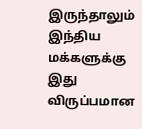இருந்தாலும் இந்திய மக்களுக்கு இது விருப்பமான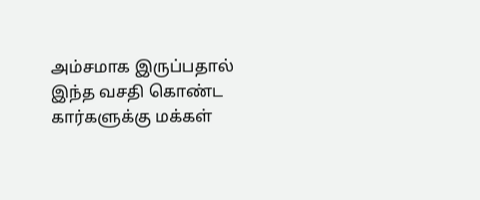அம்சமாக இருப்பதால் இந்த வசதி கொண்ட கார்களுக்கு மக்கள்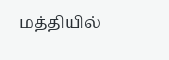மத்தியில்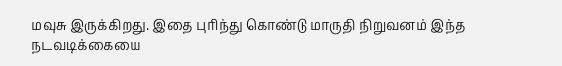மவுசு இருக்கிறது. இதை புரிந்து கொண்டு மாருதி நிறுவனம் இந்த நடவடிக்கையை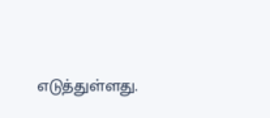எடுத்துள்ளது.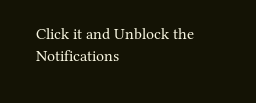Click it and Unblock the Notifications